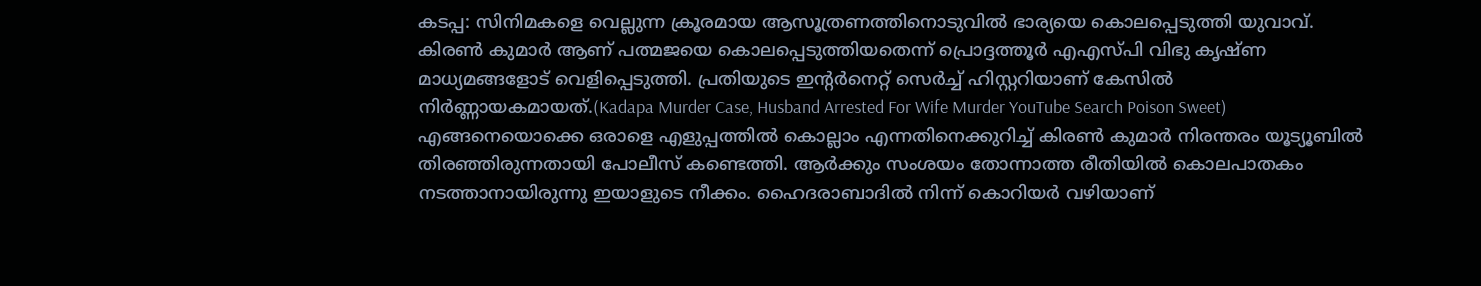കടപ്പ: സിനിമകളെ വെല്ലുന്ന ക്രൂരമായ ആസൂത്രണത്തിനൊടുവിൽ ഭാര്യയെ കൊലപ്പെടുത്തി യുവാവ്. കിരൺ കുമാർ ആണ് പത്മജയെ കൊലപ്പെടുത്തിയതെന്ന് പ്രൊദ്ദത്തൂർ എഎസ്പി വിഭു കൃഷ്ണ മാധ്യമങ്ങളോട് വെളിപ്പെടുത്തി. പ്രതിയുടെ ഇന്റർനെറ്റ് സെർച്ച് ഹിസ്റ്ററിയാണ് കേസിൽ നിർണ്ണായകമായത്.(Kadapa Murder Case, Husband Arrested For Wife Murder YouTube Search Poison Sweet)
എങ്ങനെയൊക്കെ ഒരാളെ എളുപ്പത്തിൽ കൊല്ലാം എന്നതിനെക്കുറിച്ച് കിരൺ കുമാർ നിരന്തരം യൂട്യൂബിൽ തിരഞ്ഞിരുന്നതായി പോലീസ് കണ്ടെത്തി. ആർക്കും സംശയം തോന്നാത്ത രീതിയിൽ കൊലപാതകം നടത്താനായിരുന്നു ഇയാളുടെ നീക്കം. ഹൈദരാബാദിൽ നിന്ന് കൊറിയർ വഴിയാണ്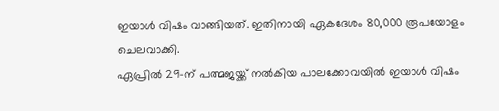ഇയാൾ വിഷം വാങ്ങിയത്. ഇതിനായി ഏകദേശം 80,000 രൂപയോളം ചെലവാക്കി.
ഏപ്രിൽ 29-ന് പത്മജയ്ക്ക് നൽകിയ പാലക്കോവയിൽ ഇയാൾ വിഷം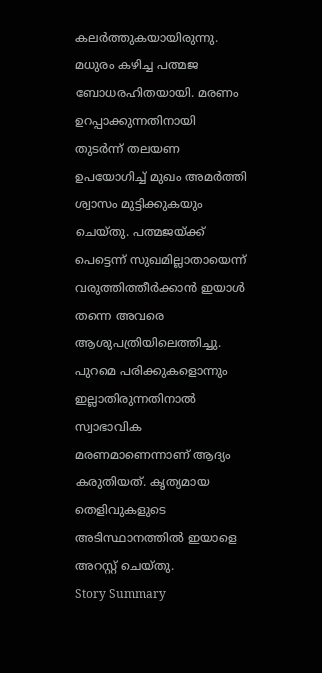കലർത്തുകയായിരുന്നു. മധുരം കഴിച്ച പത്മജ ബോധരഹിതയായി. മരണം ഉറപ്പാക്കുന്നതിനായി തുടർന്ന് തലയണ ഉപയോഗിച്ച് മുഖം അമർത്തി ശ്വാസം മുട്ടിക്കുകയും ചെയ്തു. പത്മജയ്ക്ക് പെട്ടെന്ന് സുഖമില്ലാതായെന്ന് വരുത്തിത്തീർക്കാൻ ഇയാൾ തന്നെ അവരെ ആശുപത്രിയിലെത്തിച്ചു. പുറമെ പരിക്കുകളൊന്നും ഇല്ലാതിരുന്നതിനാൽ സ്വാഭാവിക മരണമാണെന്നാണ് ആദ്യം കരുതിയത്. കൃത്യമായ തെളിവുകളുടെ അടിസ്ഥാനത്തിൽ ഇയാളെ അറസ്റ്റ് ചെയ്തു.
Story Summary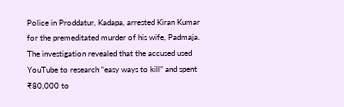Police in Proddatur, Kadapa, arrested Kiran Kumar for the premeditated murder of his wife, Padmaja. The investigation revealed that the accused used YouTube to research “easy ways to kill” and spent ₹80,000 to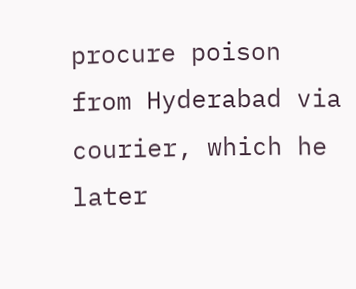procure poison from Hyderabad via courier, which he later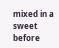mixed in a sweet before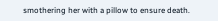smothering her with a pillow to ensure death.